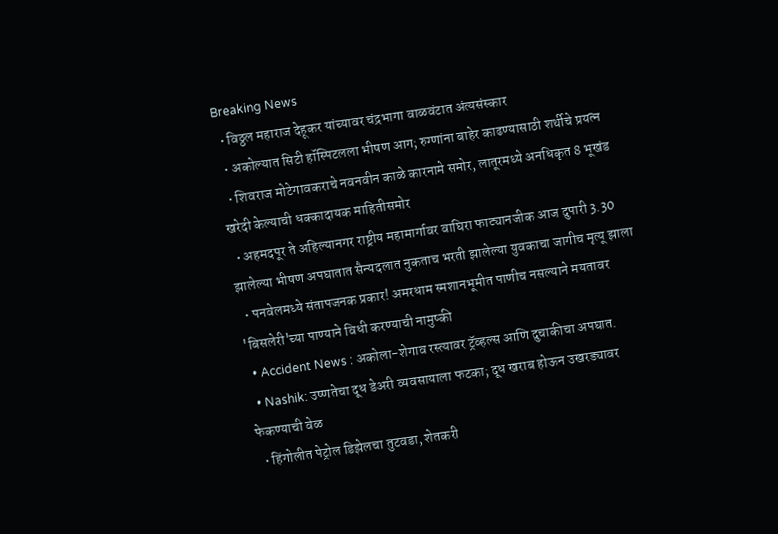Breaking News
  • विठ्ठल महाराज देहूकर यांच्यावर चंद्रभागा वाळवंटात अंत्यसंस्कार
  • अकोल्यात सिटी हॉस्पिटलला भीषण आग; रुग्णांना बाहेर काढण्यासाठी शर्थीचे प्रयत्न
  • शिवराज मोटेगावकराचे नवनवीन काळे कारनामे समोर, लातूरमध्ये अनधिकृत 8 भूखंड खरेदी केल्याची धक्कादायक माहितीसमोर
  • अहमदपूर ते अहिल्यानगर राष्ट्रीय महामार्गावर वाघिरा फाट्यानजीक आज दुपारी 3.30 झालेल्या भीषण अपघातात सैन्यदलात नुकताच भरती झालेल्या युवकाचा जागीच मृत्यू झाला
  • पनवेलमध्ये संतापजनक प्रकार! अमरधाम स्मशानभूमीत पाणीच नसल्याने मयतावर 'बिसलेरी'च्या पाण्याने विधी करण्याची नामुष्की
  • Accident News : अकोला-शेगाव रस्त्यावर ट्रॅव्हल्स आणि दुचाकीचा अपघात.
  • Nashik: उष्णतेचा दूध डेअरी व्यवसायाला फटका; दूध खराब होऊन उखरड्यावर फेकण्याची वेळ
  • हिंगोलीत पेट्रोल डिझेलचा तुटवडा, शेतकरी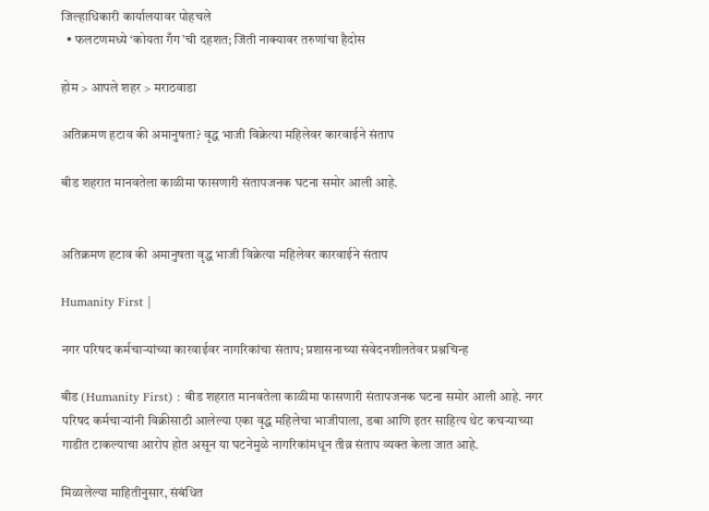जिल्हाधिकारी कार्यालयावर पोहचले
  • फलटणमध्ये ‘कोयता गँग’ची दहशत; जिंती नाक्यावर तरुणांचा हैदोस

होम > आपले शहर > मराठवाडा

अतिक्रमण हटाव की अमानुषता? वृद्ध भाजी विक्रेत्या महिलेवर कारवाईने संताप

बीड शहरात मानवतेला काळीमा फासणारी संतापजनक घटना समोर आली आहे.


अतिक्रमण हटाव की अमानुषता वृद्ध भाजी विक्रेत्या महिलेवर कारवाईने संताप

Humanity First |

नगर परिषद कर्मचाऱ्यांच्या कारवाईवर नागरिकांचा संताप; प्रशासनाच्या संवेदनशीलतेवर प्रश्नचिन्ह

बीड (Humanity First) : बीड शहरात मानवतेला काळीमा फासणारी संतापजनक घटना समोर आली आहे. नगर परिषद कर्मचाऱ्यांनी विक्रीसाठी आलेल्या एका वृद्ध महिलेचा भाजीपाला, डबा आणि इतर साहित्य थेट कचऱ्याच्या गाडीत टाकल्याचा आरोप होत असून या घटनेमुळे नागरिकांमधून तीव्र संताप व्यक्त केला जात आहे.

मिळालेल्या माहितीनुसार, संबंधित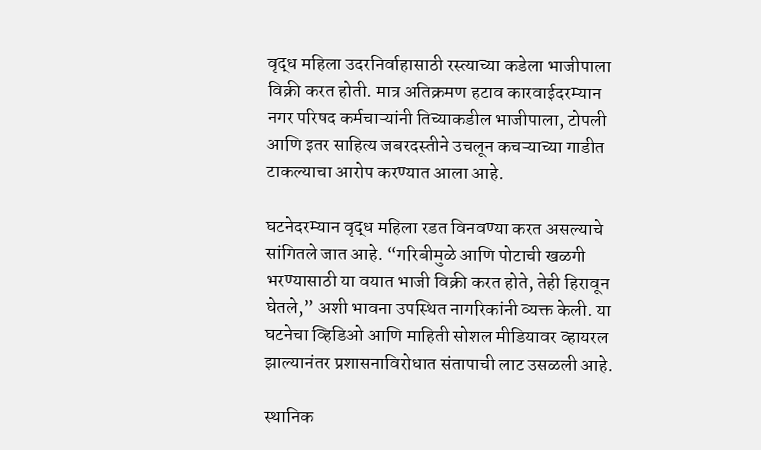वृद्ध महिला उदरनिर्वाहासाठी रस्त्याच्या कडेला भाजीपाला विक्री करत होती. मात्र अतिक्रमण हटाव कारवाईदरम्यान नगर परिषद कर्मचाऱ्यांनी तिच्याकडील भाजीपाला, टोपली आणि इतर साहित्य जबरदस्तीने उचलून कचऱ्याच्या गाडीत टाकल्याचा आरोप करण्यात आला आहे.

घटनेदरम्यान वृद्ध महिला रडत विनवण्या करत असल्याचे सांगितले जात आहे. “गरिबीमुळे आणि पोटाची खळगी भरण्यासाठी या वयात भाजी विक्री करत होते, तेही हिरावून घेतले,” अशी भावना उपस्थित नागरिकांनी व्यक्त केली. या घटनेचा व्हिडिओ आणि माहिती सोशल मीडियावर व्हायरल झाल्यानंतर प्रशासनाविरोधात संतापाची लाट उसळली आहे.

स्थानिक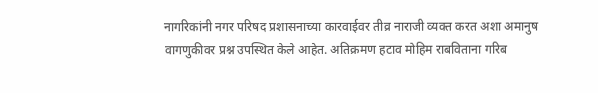नागरिकांनी नगर परिषद प्रशासनाच्या कारवाईवर तीव्र नाराजी व्यक्त करत अशा अमानुष वागणुकीवर प्रश्न उपस्थित केले आहेत. अतिक्रमण हटाव मोहिम राबविताना गरिब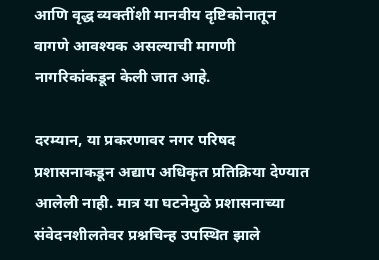आणि वृद्ध व्यक्तींशी मानवीय दृष्टिकोनातून वागणे आवश्यक असल्याची मागणी नागरिकांकडून केली जात आहे.

दरम्यान, या प्रकरणावर नगर परिषद प्रशासनाकडून अद्याप अधिकृत प्रतिक्रिया देण्यात आलेली नाही. मात्र या घटनेमुळे प्रशासनाच्या संवेदनशीलतेवर प्रश्नचिन्ह उपस्थित झाले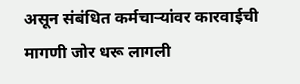असून संबंधित कर्मचाऱ्यांवर कारवाईची मागणी जोर धरू लागली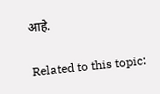आहे.

Related to this topic: